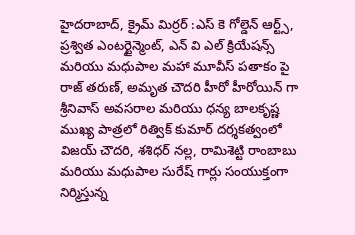హైదరాబాద్, క్రైమ్ మిర్రర్ :ఎస్ కె గోల్డెన్ ఆర్ట్స్, ప్రశ్విత ఎంటర్టైన్మెంట్, ఎన్ వి ఎల్ క్రియేషన్స్ మరియు మధుపాల మహా మూవీస్ పతాకం పై రాజ్ తరుణ్, అమృత చౌదరి హీరో హీరోయిన్ గా శ్రీనివాస్ అవసరాల మరియు ధన్య బాలకృష్ణ ముఖ్య పాత్రలో రిత్విక్ కుమార్ దర్శకత్వంలో విజయ్ చౌదరి, శశిధర్ నల్ల, రామిశెట్టి రాంబాబు మరియు మధుపాల సురేష్ గార్లు సంయుక్తంగా నిర్మిస్తున్న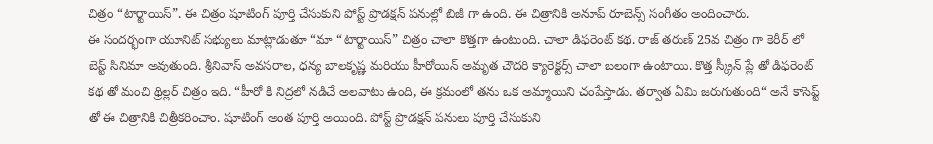చిత్రం “టార్టాయిస్”. ఈ చిత్రం షూటింగ్ పూర్తి చేసుకుని పోస్ట్ ప్రొడక్షన్ పనుల్లో బిజీ గా ఉంది. ఈ చిత్రానికి అనూప్ రూబెన్స్ సంగీతం అందించారు.
ఈ సందర్భంగా యూనిట్ సభ్యులు మాట్లాడుతూ “మా “టార్టాయిస్” చిత్రం చాలా కొత్తగా ఉంటుంది. చాలా డిఫరెంట్ కథ. రాజ్ తరుణ్ 25వ చిత్రం గా కెరీర్ లో బెస్ట్ సినిమా అవుతుంది. శ్రీనివాస్ అవసరాల, ధన్య బాలకృష్ణ మరియు హీరోయిన్ అమృత చౌదరి క్యారెక్టర్స్ చాలా బలంగా ఉంటాయి. కొత్త స్క్రీన్ ప్లే తో డిఫరెంట్ కథ తో మంచి థ్రిల్లర్ చిత్రం ఇది. “హీరో కి నిద్రలో నడిచే అలవాటు ఉంది, ఈ క్రమంలో తను ఒక అమ్మాయిని చంపేస్తాడు. తర్వాత ఏమి జరుగుతుంది“ అనే కాసెప్ట్ తో ఈ చిత్రానికి చిత్రీకరించాం. షూటింగ్ అంత పూర్తి అయింది. పోస్ట్ ప్రొడక్షన్ పనులు పూర్తి చేసుకుని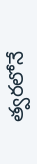త్వరలోనే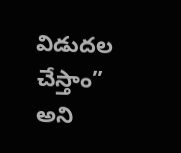విడుదల చేస్తాం” అని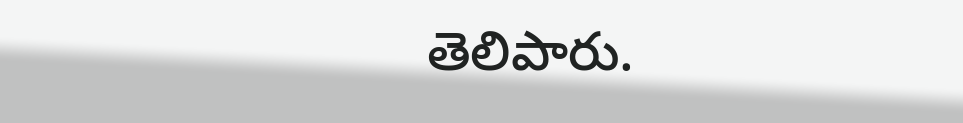తెలిపారు.